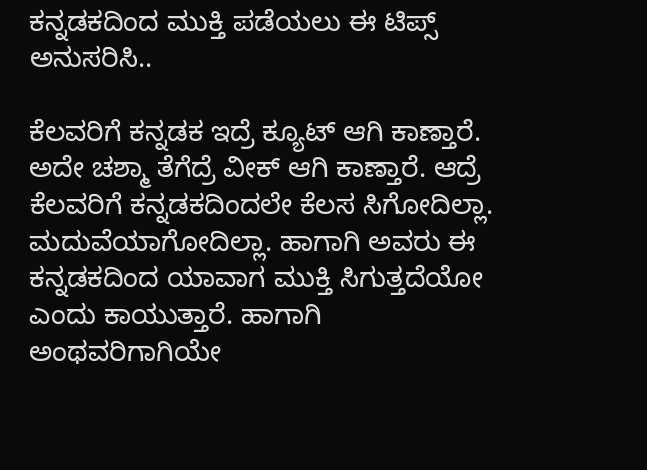ಕನ್ನಡಕದಿಂದ ಮುಕ್ತಿ ಪಡೆಯಲು ಈ ಟಿಪ್ಸ್ ಅನುಸರಿಸಿ..

ಕೆಲವರಿಗೆ ಕನ್ನಡಕ ಇದ್ರೆ ಕ್ಯೂಟ್ ಆಗಿ ಕಾಣ್ತಾರೆ.  ಅದೇ ಚಶ್ಮಾ ತೆಗೆದ್ರೆ ವೀಕ್ ಆಗಿ ಕಾಣ್ತಾರೆ. ಆದ್ರೆ ಕೆಲವರಿಗೆ ಕನ್ನಡಕದಿಂದಲೇ ಕೆಲಸ ಸಿಗೋದಿಲ್ಲಾ. ಮದುವೆಯಾಗೋದಿಲ್ಲಾ. ಹಾಗಾಗಿ ಅವರು ಈ ಕನ್ನಡಕದಿಂದ ಯಾವಾಗ ಮುಕ್ತಿ ಸಿಗುತ್ತದೆಯೋ ಎಂದು ಕಾಯುತ್ತಾರೆ. ಹಾಗಾಗಿ ಅಂಥವರಿಗಾಗಿಯೇ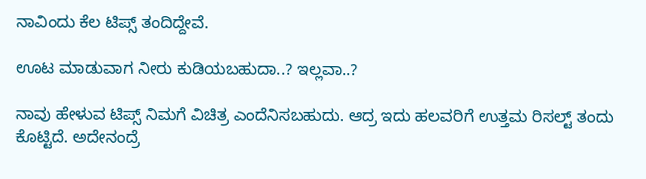ನಾವಿಂದು ಕೆಲ ಟಿಪ್ಸ್ ತಂದಿದ್ದೇವೆ.

ಊಟ ಮಾಡುವಾಗ ನೀರು ಕುಡಿಯಬಹುದಾ..? ಇಲ್ಲವಾ..?

ನಾವು ಹೇಳುವ ಟಿಪ್ಸ್ ನಿಮಗೆ ವಿಚಿತ್ರ ಎಂದೆನಿಸಬಹುದು. ಆದ್ರ ಇದು ಹಲವರಿಗೆ ಉತ್ತಮ ರಿಸಲ್ಟ್ ತಂದು ಕೊಟ್ಟಿದೆ. ಅದೇನಂದ್ರೆ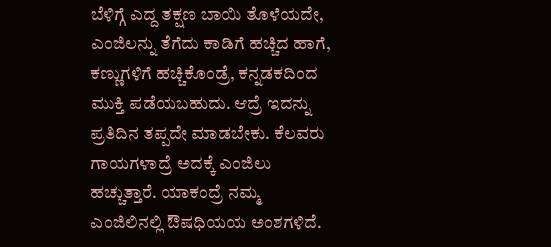ಬೆಳಿಗ್ಗೆ ಎದ್ದ ತಕ್ಷಣ ಬಾಯಿ ತೊಳೆಯದೇ, ಎಂಜಿಲನ್ನು ತೆಗೆದು ಕಾಡಿಗೆ ಹಚ್ಚಿದ ಹಾಗೆ, ಕಣ್ಣುಗಳಿಗೆ ಹಚ್ಚಿಕೊಂಡ್ರೆ, ಕನ್ನಡಕದಿಂದ ಮುಕ್ತಿ ಪಡೆಯಬಹುದು. ಆದ್ರೆ ಇದನ್ನು ಪ್ರತಿದಿನ ತಪ್ಪದೇ ಮಾಡಬೇಕು. ಕೆಲವರು ಗಾಯಗಳಾದ್ರೆ ಅದಕ್ಕೆ ಎಂಜಿಲು ಹಚ್ಚುತ್ತಾರೆ. ಯಾಕಂದ್ರೆ ನಮ್ಮ ಎಂಜಿಲಿನಲ್ಲಿ ಔಷಧಿಯಯ ಅಂಶಗಳಿದೆ.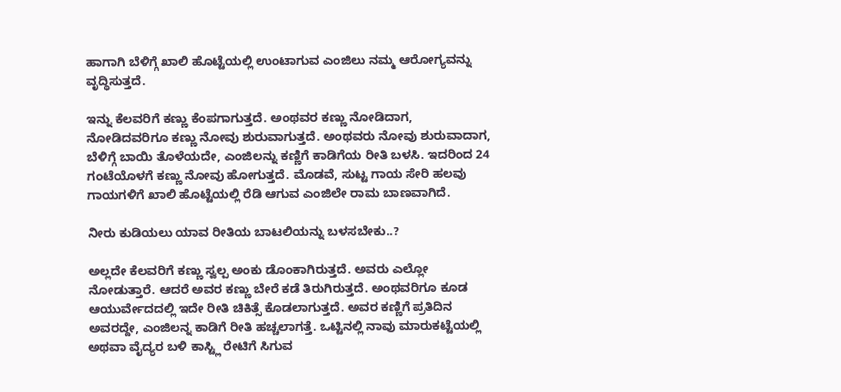ಹಾಗಾಗಿ ಬೆಳಿಗ್ಗೆ ಖಾಲಿ ಹೊಟ್ಟೆಯಲ್ಲಿ ಉಂಟಾಗುವ ಎಂಜಿಲು ನಮ್ಮ ಆರೋಗ್ಯವನ್ನು ವೃದ್ಧಿಸುತ್ತದೆ.

ಇನ್ನು ಕೆಲವರಿಗೆ ಕಣ್ಣು ಕೆಂಪಗಾಗುತ್ತದೆ. ಅಂಥವರ ಕಣ್ಣು ನೋಡಿದಾಗ, ನೋಡಿದವರಿಗೂ ಕಣ್ಣು ನೋವು ಶುರುವಾಗುತ್ತದೆ. ಅಂಥವರು ನೋವು ಶುರುವಾದಾಗ, ಬೆಳಿಗ್ಗೆ ಬಾಯಿ ತೊಳೆಯದೇ, ಎಂಜಿಲನ್ನು ಕಣ್ಣಿಗೆ ಕಾಡಿಗೆಯ ರೀತಿ ಬಳಸಿ. ಇದರಿಂದ 24 ಗಂಟೆಯೊಳಗೆ ಕಣ್ಣು ನೋವು ಹೋಗುತ್ತದೆ. ಮೊಡವೆ, ಸುಟ್ಟ ಗಾಯ ಸೇರಿ ಹಲವು ಗಾಯಗಳಿಗೆ ಖಾಲಿ ಹೊಟ್ಟೆಯಲ್ಲಿ ರೆಡಿ ಆಗುವ ಎಂಜಿಲೇ ರಾಮ ಬಾಣವಾಗಿದೆ.

ನೀರು ಕುಡಿಯಲು ಯಾವ ರೀತಿಯ ಬಾಟಲಿಯನ್ನು ಬಳಸಬೇಕು..?

ಅಲ್ಲದೇ ಕೆಲವರಿಗೆ ಕಣ್ಣು ಸ್ವಲ್ಪ ಅಂಕು ಡೊಂಕಾಗಿರುತ್ತದೆ. ಅವರು ಎಲ್ಲೋ ನೋಡುತ್ತಾರೆ. ಆದರೆ ಅವರ ಕಣ್ಣು ಬೇರೆ ಕಡೆ ತಿರುಗಿರುತ್ತದೆ. ಅಂಥವರಿಗೂ ಕೂಡ ಆಯುರ್ವೇದದಲ್ಲಿ ಇದೇ ರೀತಿ ಚಿಕಿತ್ಸೆ ಕೊಡಲಾಗುತ್ತದೆ. ಅವರ ಕಣ್ಣಿಗೆ ಪ್ರತಿದಿನ ಅವರದ್ದೇ, ಎಂಜಿಲನ್ನ ಕಾಡಿಗೆ ರೀತಿ ಹಚ್ಚಲಾಗತ್ತೆ. ಒಟ್ಟಿನಲ್ಲಿ ನಾವು ಮಾರುಕಟ್ಟೆಯಲ್ಲಿ ಅಥವಾ ವೈದ್ಯರ ಬಳಿ ಕಾಸ್ಟ್ಲಿ ರೇಟಿಗೆ ಸಿಗುವ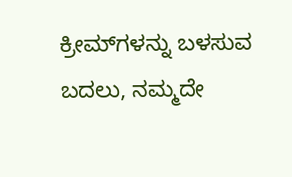ಕ್ರೀಮ್‌ಗಳನ್ನು ಬಳಸುವ ಬದಲು, ನಮ್ಮದೇ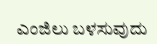ಎಂಜಿಲು ಬಳಸುವುದು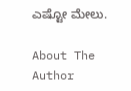ಎಷ್ಟೋ ಮೇಲು.

About The Author